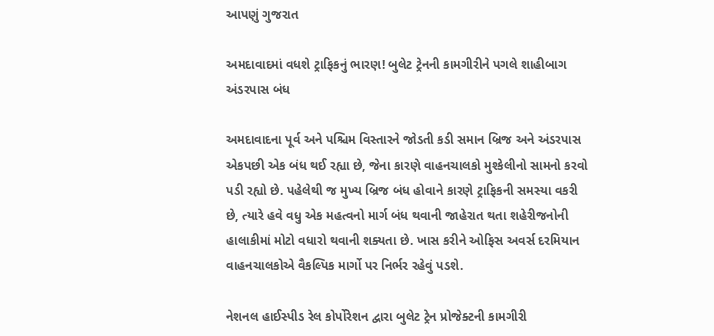આપણું ગુજરાત

અમદાવાદમાં વધશે ટ્રાફિકનું ભારણ! બુલેટ ટ્રેનની કામગીરીને પગલે શાહીબાગ અંડરપાસ બંધ

અમદાવાદના પૂર્વ અને પશ્ચિમ વિસ્તારને જોડતી કડી સમાન બ્રિજ અને અંડરપાસ એકપછી એક બંધ થઈ રહ્યા છે, જેના કારણે વાહનચાલકો મુશ્કેલીનો સામનો કરવો પડી રહ્યો છે. પહેલેથી જ મુખ્ય બ્રિજ બંધ હોવાને કારણે ટ્રાફિકની સમસ્યા વકરી છે, ત્યારે હવે વધુ એક મહત્વનો માર્ગ બંધ થવાની જાહેરાત થતા શહેરીજનોની હાલાકીમાં મોટો વધારો થવાની શક્યતા છે. ખાસ કરીને ઓફિસ અવર્સ દરમિયાન વાહનચાલકોએ વૈકલ્પિક માર્ગો પર નિર્ભર રહેવું પડશે.

નેશનલ હાઈસ્પીડ રેલ કોર્પોરેશન દ્વારા બુલેટ ટ્રેન પ્રોજેક્ટની કામગીરી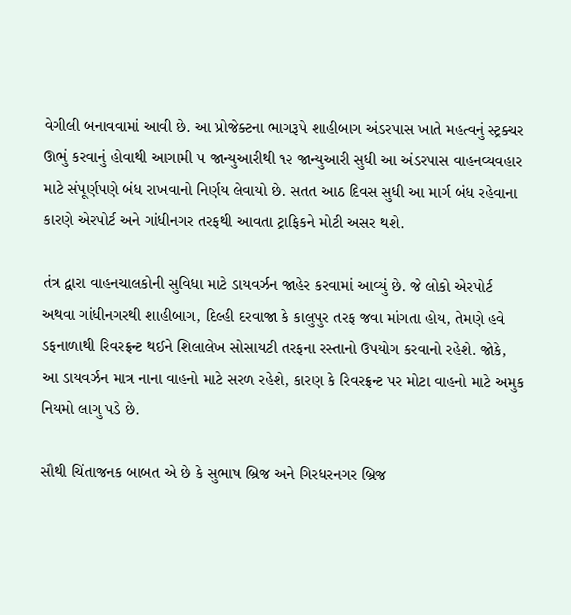વેગીલી બનાવવામાં આવી છે. આ પ્રોજેક્ટના ભાગરૂપે શાહીબાગ અંડરપાસ ખાતે મહત્વનું સ્ટ્રક્ચર ઊભું કરવાનું હોવાથી આગામી ૫ જાન્યુઆરીથી ૧૨ જાન્યુઆરી સુધી આ અંડરપાસ વાહનવ્યવહાર માટે સંપૂર્ણપણે બંધ રાખવાનો નિર્ણય લેવાયો છે. સતત આઠ દિવસ સુધી આ માર્ગ બંધ રહેવાના કારણે એરપોર્ટ અને ગાંધીનગર તરફથી આવતા ટ્રાફિકને મોટી અસર થશે.

તંત્ર દ્વારા વાહનચાલકોની સુવિધા માટે ડાયવર્ઝન જાહેર કરવામાં આવ્યું છે. જે લોકો એરપોર્ટ અથવા ગાંધીનગરથી શાહીબાગ, દિલ્હી દરવાજા કે કાલુપુર તરફ જવા માંગતા હોય, તેમણે હવે ડફનાળાથી રિવરફ્રન્ટ થઈને શિલાલેખ સોસાયટી તરફના રસ્તાનો ઉપયોગ કરવાનો રહેશે. જોકે, આ ડાયવર્ઝન માત્ર નાના વાહનો માટે સરળ રહેશે, કારણ કે રિવરફ્રન્ટ પર મોટા વાહનો માટે અમુક નિયમો લાગુ પડે છે.

સૌથી ચિંતાજનક બાબત એ છે કે સુભાષ બ્રિજ અને ગિરધરનગર બ્રિજ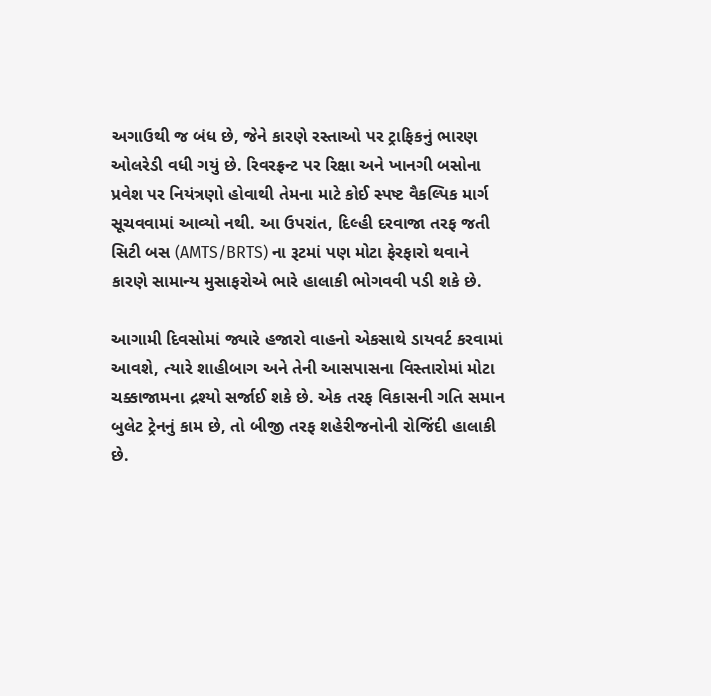અગાઉથી જ બંધ છે, જેને કારણે રસ્તાઓ પર ટ્રાફિકનું ભારણ ઓલરેડી વધી ગયું છે. રિવરફ્રન્ટ પર રિક્ષા અને ખાનગી બસોના પ્રવેશ પર નિયંત્રણો હોવાથી તેમના માટે કોઈ સ્પષ્ટ વૈકલ્પિક માર્ગ સૂચવવામાં આવ્યો નથી. આ ઉપરાંત, દિલ્હી દરવાજા તરફ જતી સિટી બસ (AMTS/BRTS) ના રૂટમાં પણ મોટા ફેરફારો થવાને કારણે સામાન્ય મુસાફરોએ ભારે હાલાકી ભોગવવી પડી શકે છે.

આગામી દિવસોમાં જ્યારે હજારો વાહનો એકસાથે ડાયવર્ટ કરવામાં આવશે, ત્યારે શાહીબાગ અને તેની આસપાસના વિસ્તારોમાં મોટા ચક્કાજામના દ્રશ્યો સર્જાઈ શકે છે. એક તરફ વિકાસની ગતિ સમાન બુલેટ ટ્રેનનું કામ છે, તો બીજી તરફ શહેરીજનોની રોજિંદી હાલાકી છે.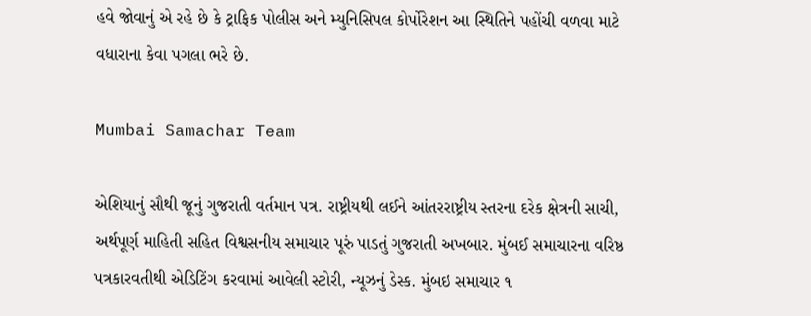હવે જોવાનું એ રહે છે કે ટ્રાફિક પોલીસ અને મ્યુનિસિપલ કોર્પોરેશન આ સ્થિતિને પહોંચી વળવા માટે વધારાના કેવા પગલા ભરે છે.

Mumbai Samachar Team

એશિયાનું સૌથી જૂનું ગુજરાતી વર્તમાન પત્ર. રાષ્ટ્રીયથી લઈને આંતરરાષ્ટ્રીય સ્તરના દરેક ક્ષેત્રની સાચી, અર્થપૂર્ણ માહિતી સહિત વિશ્વસનીય સમાચાર પૂરું પાડતું ગુજરાતી અખબાર. મુંબઈ સમાચારના વરિષ્ઠ પત્રકારવતીથી એડિટિંગ કરવામાં આવેલી સ્ટોરી, ન્યૂઝનું ડેસ્ક. મુંબઇ સમાચાર ૧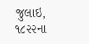જુલાઇ, ૧૮૨૨ના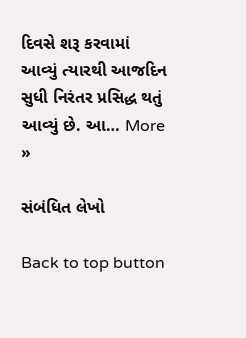દિવસે શરૂ કરવામાં આવ્યું ત્યારથી આજદિન સુધી નિરંતર પ્રસિદ્ધ થતું આવ્યું છે. આ… More »

સંબંધિત લેખો

Back to top button